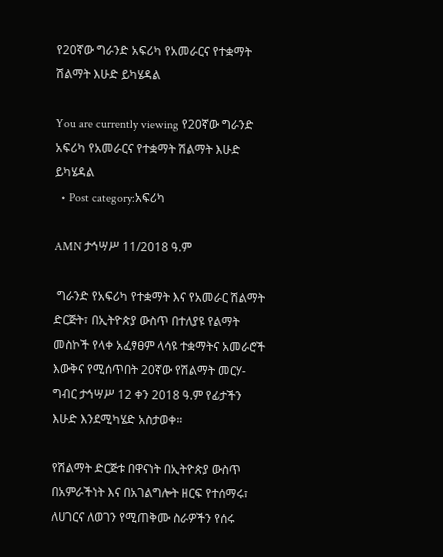የ20ኛው ግራንድ አፍሪካ የአመራርና የተቋማት ሽልማት እሁድ ይካሄዳል

You are currently viewing የ20ኛው ግራንድ አፍሪካ የአመራርና የተቋማት ሽልማት እሁድ ይካሄዳል
  • Post category:አፍሪካ

AMN ታኅሣሥ 11/2018 ዓ.ም

 ግራንድ የአፍሪካ የተቋማት እና የአመራር ሽልማት ድርጅት፣ በኢትዮጵያ ውስጥ በተለያዩ የልማት መስኮች የላቀ አፈፃፀም ላሳዩ ተቋማትና አመራሮች እውቅና የሚሰጥበት 20ኛው የሽልማት መርሃ-ግብር ታኅሣሥ 12 ቀን 2018 ዓ.ም የፊታችን እሁድ እንደሚካሄድ አስታወቀ።

የሽልማት ድርጅቱ በዋናነት በኢትዮጵያ ውስጥ በአምራችነት እና በአገልግሎት ዘርፍ የተሰማሩ፣ ለሀገርና ለወገን የሚጠቅሙ ስራዎችን የሰሩ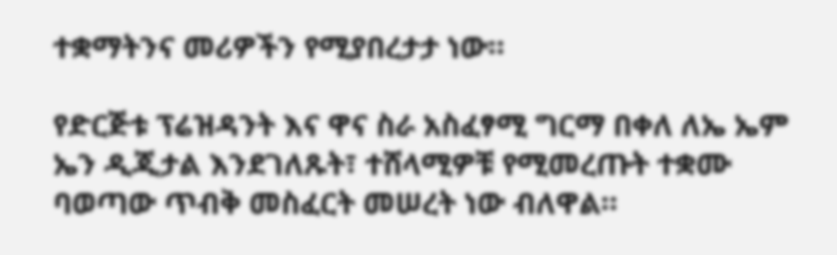ተቋማትንና መሪዎችን የሚያበረታታ ነው።

የድርጅቱ ፕሬዝዳንት እና ዋና ስራ አስፈፃሚ ግርማ በቀለ ለኤ ኤም ኤን ዲጂታል እንደገለጹት፣ ተሸላሚዎቹ የሚመረጡት ተቋሙ ባወጣው ጥብቅ መስፈርት መሠረት ነው ብለዋል።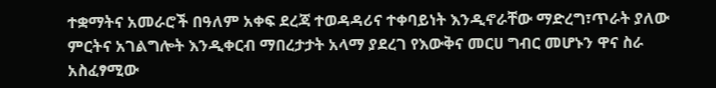ተቋማትና አመራሮች በዓለም አቀፍ ደረጃ ተወዳዳሪና ተቀባይነት እንዲኖራቸው ማድረግ፣ጥራት ያለው ምርትና አገልግሎት እንዲቀርብ ማበረታታት አላማ ያደረገ የእውቅና መርሀ ግብር መሆኑን ዋና ስራ አስፈፃሚው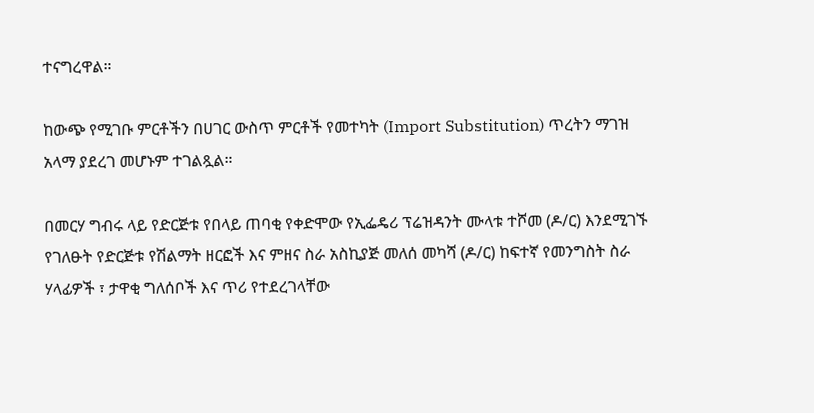ተናግረዋል።

ከውጭ የሚገቡ ምርቶችን በሀገር ውስጥ ምርቶች የመተካት (Import Substitution) ጥረትን ማገዝ አላማ ያደረገ መሆኑም ተገልጿል።

በመርሃ ግብሩ ላይ የድርጅቱ የበላይ ጠባቂ የቀድሞው የኢፌዴሪ ፕሬዝዳንት ሙላቱ ተሾመ (ዶ/ር) እንደሚገኙ የገለፁት የድርጅቱ የሽልማት ዘርፎች እና ምዘና ስራ አስኪያጅ መለሰ መካሻ (ዶ/ር) ከፍተኛ የመንግስት ስራ ሃላፊዎች ፣ ታዋቂ ግለሰቦች እና ጥሪ የተደረገላቸው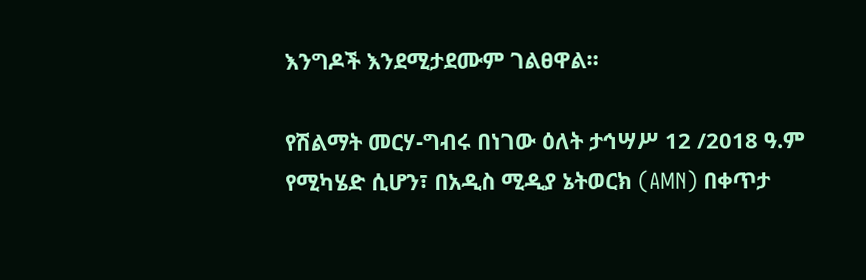እንግዶች እንደሚታደሙም ገልፀዋል።

የሽልማት መርሃ-ግብሩ በነገው ዕለት ታኅሣሥ 12 /2018 ዓ.ም የሚካሄድ ሲሆን፣ በአዲስ ሚዲያ ኔትወርክ (AMN) በቀጥታ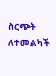ስርጭት ለተመልካች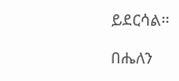ይደርሳል፡፡

በሔለን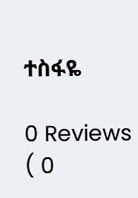ተስፋዬ

0 Reviews ( 0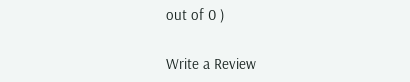out of 0 )

Write a Review